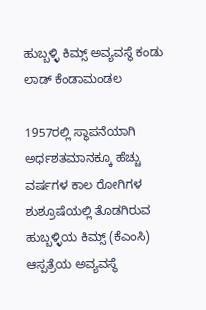ಹುಬ್ಬಳ್ಳಿ ಕಿಮ್ಸ್ ಅವ್ಯವಸ್ಥೆ ಕಂಡು ಲಾಡ್ ಕೆಂಡಾಮಂಡಲ

1957ರಲ್ಲಿ ಸ್ಥಾಪನೆಯಾಗಿ ಅರ್ಧಶತಮಾನಕ್ಕೂ ಹೆಚ್ಚು ವರ್ಷಗಳ ಕಾಲ ರೋಗಿಗಳ ಶುಶ್ರೂಷೆಯಲ್ಲಿ ತೊಡಗಿರುವ ಹುಬ್ಬಳ್ಳಿಯ ಕಿಮ್ಸ್ (ಕೆಎಂಸಿ) ಆಸ್ಪತ್ರೆಯ ಅವ್ಯವಸ್ಥೆ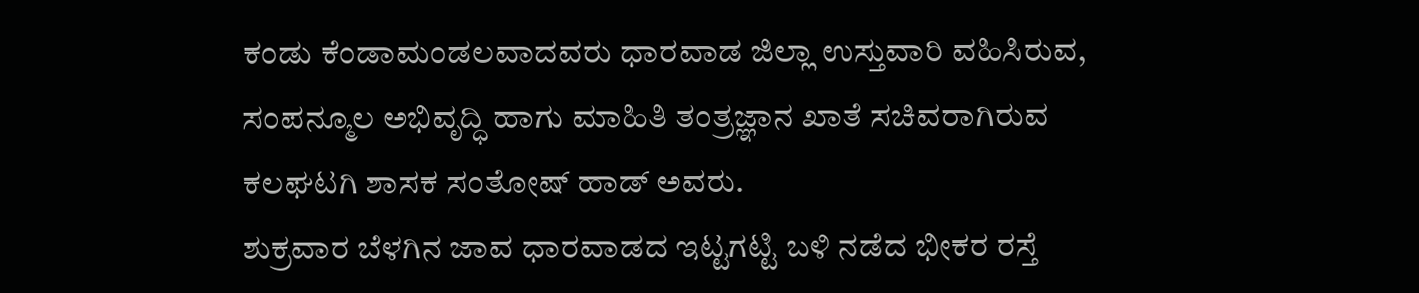ಕಂಡು ಕೆಂಡಾಮಂಡಲವಾದವರು ಧಾರವಾಡ ಜಿಲ್ಲಾ ಉಸ್ತುವಾರಿ ವಹಿಸಿರುವ, ಸಂಪನ್ಮೂಲ ಅಭಿವೃದ್ಧಿ ಹಾಗು ಮಾಹಿತಿ ತಂತ್ರಜ್ಞಾನ ಖಾತೆ ಸಚಿವರಾಗಿರುವ ಕಲಘಟಗಿ ಶಾಸಕ ಸಂತೋಷ್ ಹಾಡ್ ಅವರು.
ಶುಕ್ರವಾರ ಬೆಳಗಿನ ಜಾವ ಧಾರವಾಡದ ಇಟ್ಟಗಟ್ಟಿ ಬಳಿ ನಡೆದ ಭೀಕರ ರಸ್ತೆ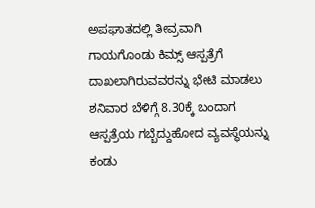ಅಪಘಾತದಲ್ಲಿ ತೀವ್ರವಾಗಿ ಗಾಯಗೊಂಡು ಕಿಮ್ಸ್ ಆಸ್ಪತ್ರೆಗೆ ದಾಖಲಾಗಿರುವವರನ್ನು ಭೇಟಿ ಮಾಡಲು ಶನಿವಾರ ಬೆಳಿಗ್ಗೆ 8.30ಕ್ಕೆ ಬಂದಾಗ ಆಸ್ಪತ್ರೆಯ ಗಬ್ಬೆದ್ದುಹೋದ ವ್ಯವಸ್ಥೆಯನ್ನು ಕಂಡು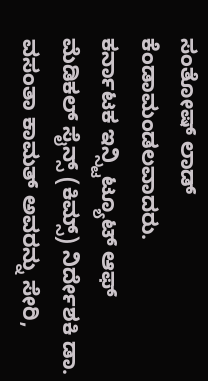ಸಂತೋಷ್ ಲಾಡ್ ಕೆಂಡಾಮಂಡಲವಾದರು.
ಕರ್ನಾಟಕ ಇನ್ಸ್ಟಿಟ್ಯೂಟ್ ಆಫ್ ಮೆಡಿಕಲ್ ಸೈನ್ಸ್ (ಕಿಮ್ಸ್) ನಿರ್ದೇಶಕಿ ಡಾ. ವಸಂತಾ ಕಾಮತ್ ಅವರನ್ನು ಸೇರಿ,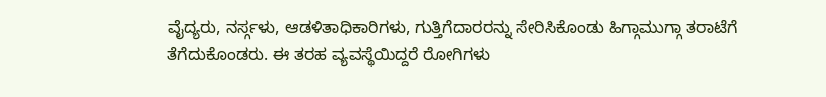ವೈದ್ಯರು, ನರ್ಸ್ಗಳು, ಆಡಳಿತಾಧಿಕಾರಿಗಳು, ಗುತ್ತಿಗೆದಾರರನ್ನು ಸೇರಿಸಿಕೊಂಡು ಹಿಗ್ಗಾಮುಗ್ಗಾ ತರಾಟೆಗೆ ತೆಗೆದುಕೊಂಡರು. ಈ ತರಹ ವ್ಯವಸ್ಥೆಯಿದ್ದರೆ ರೋಗಿಗಳು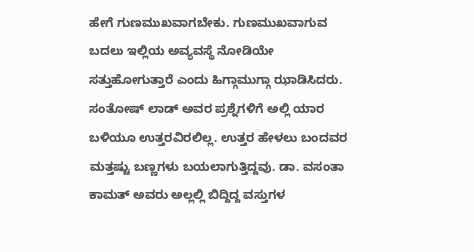ಹೇಗೆ ಗುಣಮುಖವಾಗಬೇಕು. ಗುಣಮುಖವಾಗುವ ಬದಲು ಇಲ್ಲಿಯ ಅವ್ಯವಸ್ಥೆ ನೋಡಿಯೇ ಸತ್ತುಹೋಗುತ್ತಾರೆ ಎಂದು ಹಿಗ್ಗಾಮುಗ್ಗಾ ಝಾಡಿಸಿದರು.
ಸಂತೋಷ್ ಲಾಡ್ ಅವರ ಪ್ರಶ್ನೆಗಳಿಗೆ ಅಲ್ಲಿ ಯಾರ ಬಳಿಯೂ ಉತ್ತರವಿರಲಿಲ್ಲ. ಉತ್ತರ ಹೇಳಲು ಬಂದವರ ಮತ್ತಷ್ಟು ಬಣ್ಣಗಳು ಬಯಲಾಗುತ್ತಿದ್ದವು. ಡಾ. ವಸಂತಾ ಕಾಮತ್ ಅವರು ಅಲ್ಲಲ್ಲಿ ಬಿದ್ದಿದ್ದ ವಸ್ತುಗಳ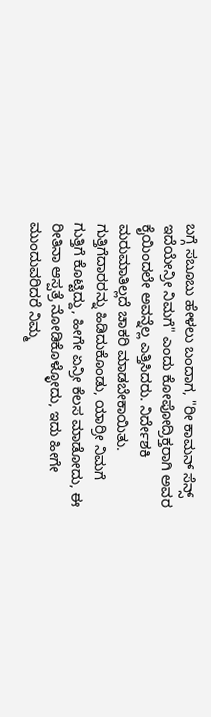ಬಗ್ಗೆ ಸಬೂಬು ಹೇಳಲು ಬಂದಾಗ, "ರೀ ಕಾಮನ್ ಸೆನ್ಸ್ ಇದೆಯೇನ್ರೀ ನಿಮಗೆ" ಎಂದು ಕೋಪೋದ್ರಿಕ್ತರಾಗಿ ಅವರ ಕೈಯಿಂದಲೇ ಅವನ್ನೆಲ್ಲ ಎತ್ತಿಸಿದರು. ನಿರ್ದೇಶಕಿ ಮರುಮಾತಿಲ್ಲದೆ ಚಾಕರಿ ಮಾಡಬೇಕಾಯಿತು.
ಗುತ್ತಿಗೆದಾರರನ್ನು ಹಿಡಿದುಕೊಂಡು, ಯಾರ್ರೀ ನಿಮಗೆ ಗುತ್ತಿಗೆ ಕೊಟ್ಟಿದ್ದು, ಹೀಗೇ ಏನ್ರೀ ಕೆಲಸ ಮಾಡೋದು, ಈ ರೀತಿನಾ ಆಸ್ಪತ್ರೆ ನೋಡಿಕೊಳ್ಳೋದು, ಇದು ಹೀಗೇ ಮುಂದುವರಿದರೆ ನಿಮ್ಮ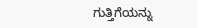ಗುತ್ತಿಗೆಯನ್ನು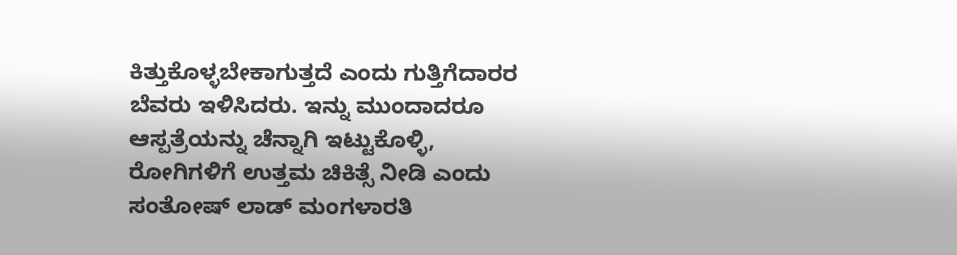ಕಿತ್ತುಕೊಳ್ಳಬೇಕಾಗುತ್ತದೆ ಎಂದು ಗುತ್ತಿಗೆದಾರರ ಬೆವರು ಇಳಿಸಿದರು. ಇನ್ನು ಮುಂದಾದರೂ ಆಸ್ಪತ್ರೆಯನ್ನು ಚೆನ್ನಾಗಿ ಇಟ್ಟುಕೊಳ್ಳಿ, ರೋಗಿಗಳಿಗೆ ಉತ್ತಮ ಚಿಕಿತ್ಸೆ ನೀಡಿ ಎಂದು ಸಂತೋಷ್ ಲಾಡ್ ಮಂಗಳಾರತಿ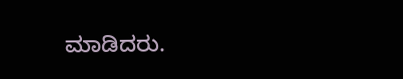ಮಾಡಿದರು.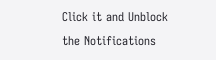Click it and Unblock the Notifications